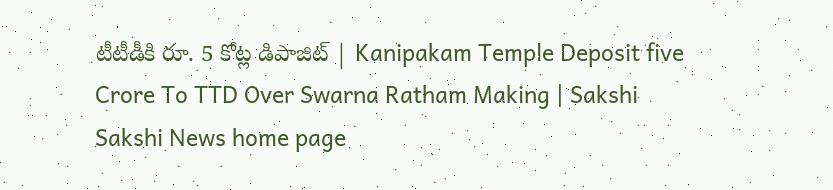టీటీడీకి రూ. 5 కోట్ల డిపాజిట్‌ | Kanipakam Temple Deposit five Crore To TTD Over Swarna Ratham Making | Sakshi
Sakshi News home page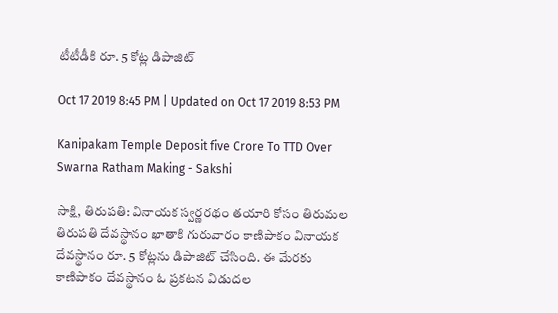టీటీడీకి రూ. 5 కోట్ల డిపాజిట్‌

Oct 17 2019 8:45 PM | Updated on Oct 17 2019 8:53 PM

Kanipakam Temple Deposit five Crore To TTD Over Swarna Ratham Making - Sakshi

సాక్షి, తిరుపతి: వినాయక స్వర్ణరథం తయారి కోసం తిరుమల తిరుపతి దేవస్థానం ఖాతాకి గురువారం కాణిపాకం వినాయక దేవస్థానం రూ. 5 కోట్లను డిపాజిట్‌ చేసింది. ఈ మేరకు కాణిపాకం దేవస్థానం ఓ ప్రకటన విడుదల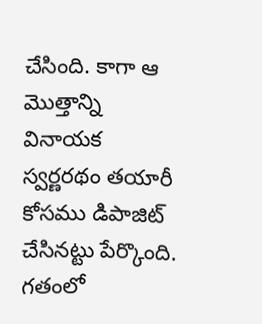చేసింది. కాగా ఆ మొత్తాన్ని వినాయక స్వర్ణరథం తయారీ కోసము డిపాజిట్‌ చేసినట్టు పేర్కొంది. గతంలో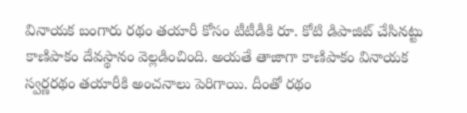వినాయక బంగారు రథం తయారీ కోసం టీటీడీకి రూ. కోటి డిపాజిట్‌ చేసినట్టు కాణిపాకం దేవస్థానం వెల్లడించింది. అయతే తాజాగా కాణిపాకం వినాయక స్వర్ణరథం తయారీకి అంచనాలు పెరిగాయి. దీంతో రథం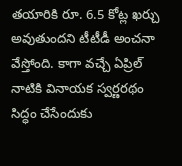తయారికి రూ. 6.5 కోట్ల ఖర్చు అవుతుందని టీటీడీ అంచనా వేస్తోంది. కాగా వచ్చే ఏప్రిల్‌ నాటికి వినాయక స్వర్ణరథం సిద్ధం చేసేందుకు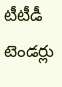టీటీడీ టెండర్లు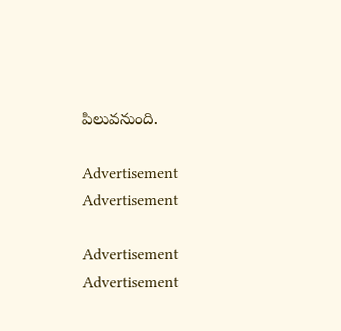పిలువనుంది.

Advertisement
Advertisement

Advertisement
Advertisement